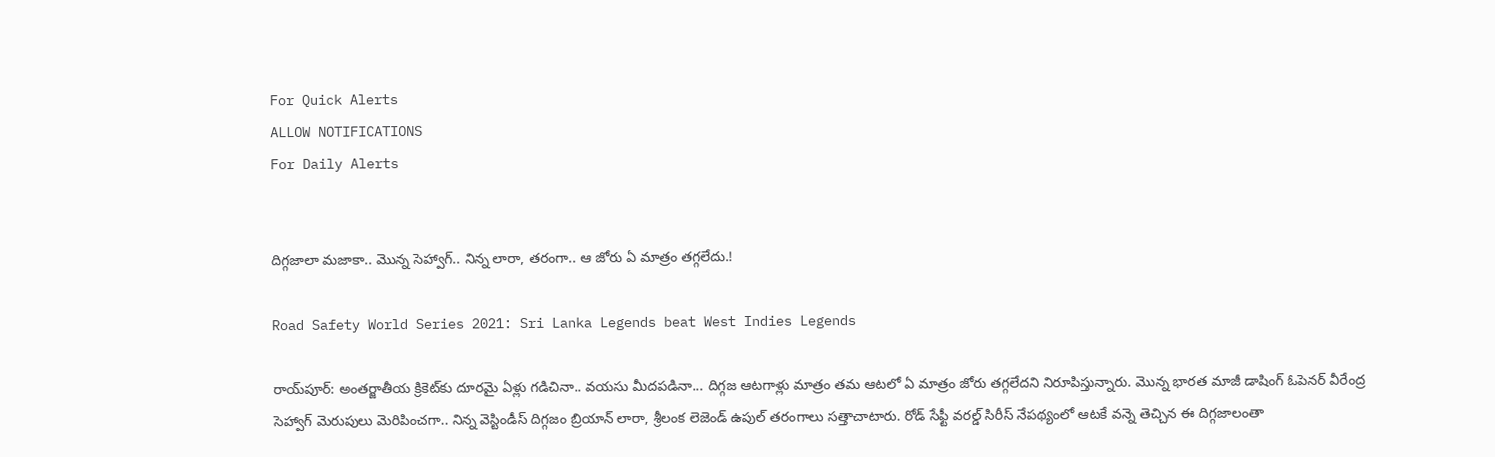For Quick Alerts
ALLOW NOTIFICATIONS
For Daily Alerts


దిగ్గజాలా మజాకా.. మొన్న సెహ్వాగ్.. నిన్న లారా, తరంగా.. ఆ జోరు ఏ మాత్రం తగ్గలేదు.!

Road Safety World Series 2021: Sri Lanka Legends beat West Indies Legends

రాయ్‌పూర్: అంతర్జాతీయ క్రికెట్‌కు దూరమై ఏళ్లు గడిచినా.. వయసు మీదపడినా... దిగ్గజ ఆటగాళ్లు మాత్రం తమ ఆటలో ఏ మాత్రం జోరు తగ్గలేదని నిరూపిస్తున్నారు. మొన్న భారత మాజీ డాషింగ్ ఓపెనర్ వీరేంద్ర సెహ్వాగ్ మెరుపులు మెరిపించగా.. నిన్న వెస్టిండీస్ దిగ్గజం బ్రియాన్ లారా, శ్రీలంక లెజెండ్ ఉపుల్ తరంగా‌లు సత్తాచాటారు. రోడ్ సేఫ్టీ వరల్డ్ సిరీస్ నేపథ్యంలో ఆటకే వన్నె తెచ్చిన ఈ దిగ్గజాలంతా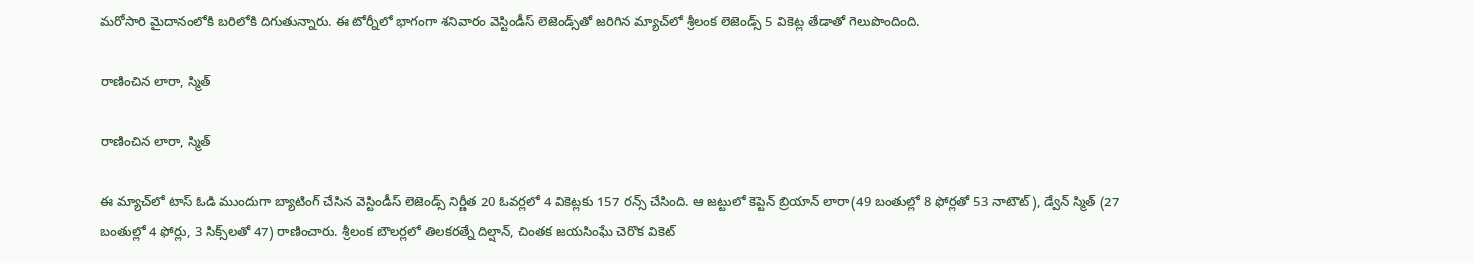మరోసారి మైదానంలోకి బరిలోకి దిగుతున్నారు. ఈ టోర్నీలో భాగంగా శనివారం వెస్టిండీస్ లెజెండ్స్‌తో జరిగిన మ్యాచ్‌లో శ్రీలంక లెజెండ్స్ 5 వికెట్ల తేడాతో గెలుపొందింది.

రాణించిన లారా, స్మిత్

రాణించిన లారా, స్మిత్

ఈ మ్యాచ్‌లో టాస్ ఓడి ముందుగా బ్యాటింగ్ చేసిన వెస్టిండీస్ లెజెండ్స్ నిర్ణీత 20 ఓవర్లలో 4 వికెట్లకు 157 రన్స్ చేసింది. ఆ జట్టులో కెప్టెన్ బ్రియాన్ లారా(49 బంతుల్లో 8 ఫోర్లతో 53 నాటౌట్), డ్వేన్ స్మిత్ (27 బంతుల్లో 4 ఫోర్లు, 3 సిక్స్‌లతో 47) రాణించారు. శ్రీలంక బౌలర్లలో తిలకరత్నే దిల్షాన్, చింతక జయసింఘే చెరొక వికెట్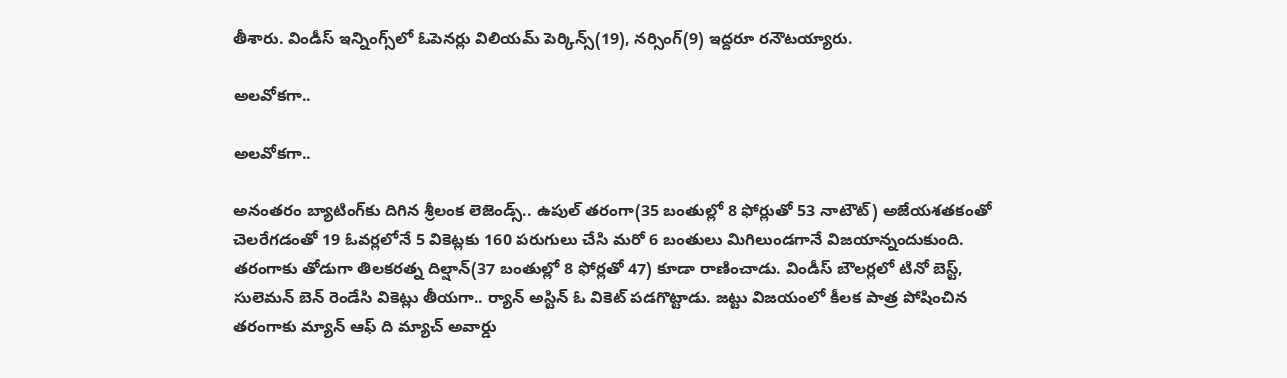తీశారు. విండీస్ ఇన్నింగ్స్‌లో ఓపెనర్లు విలియమ్ పెర్కిన్స్(19), నర్సింగ్(9) ఇద్దరూ రనౌటయ్యారు.

అలవోకగా..

అలవోకగా..

అనంతరం బ్యాటింగ్‌కు దిగిన శ్రీలంక లెజెండ్స్.. ఉపుల్ తరంగా(35 బంతుల్లో 8 ఫోర్లుతో 53 నాటౌట్) అజేయశతకంతో చెలరేగడంతో 19 ఓవర్లలోనే 5 వికెట్లకు 160 పరుగులు చేసి మరో 6 బంతులు మిగిలుండగానే విజయాన్నందుకుంది. తరంగాకు తోడుగా తిలకరత్న దిల్షాన్(37 బంతుల్లో 8 ఫోర్లతో 47) కూడా రాణించాడు. విండీస్ బౌలర్లలో టినో బెస్ట్, సులెమన్ బెన్ రెండేసి వికెట్లు తీయగా.. ర్యాన్ అస్టిన్ ఓ వికెట్ పడగొట్టాడు. జట్టు విజయంలో కీలక పాత్ర పోషించిన తరంగాకు మ్యాన్ ఆఫ్ ది మ్యాచ్ అవార్డు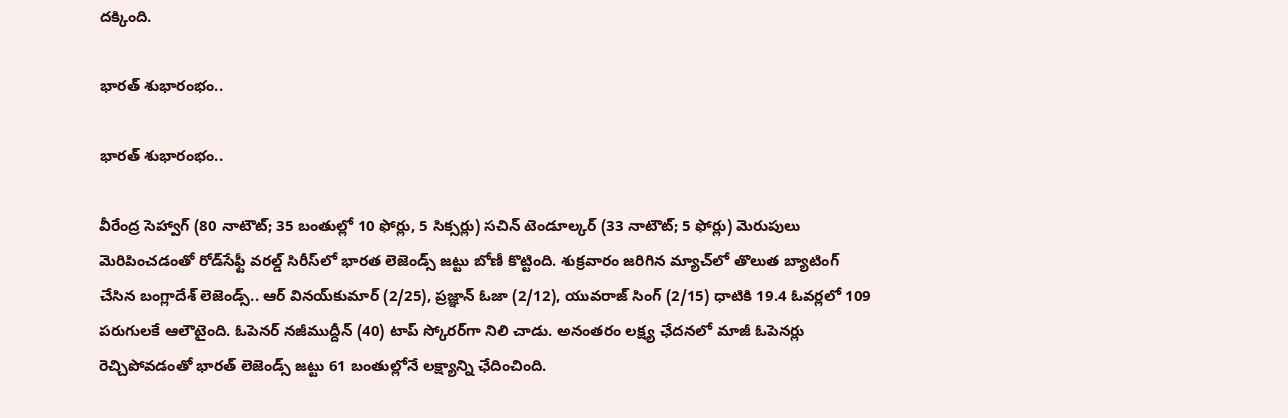దక్కింది.

భారత్ శుభారంభం..

భారత్ శుభారంభం..

వీరేంద్ర సెహ్వాగ్‌ (80 నాటౌట్; 35 బంతుల్లో 10 ఫోర్లు, 5 సిక్సర్లు‌) సచిన్‌ టెండూల్కర్‌ (33 నాటౌట్‌; 5 ఫోర్లు) మెరుపులు మెరిపించడంతో రోడ్‌సేఫ్టీ వరల్డ్‌ సిరీస్‌లో భారత లెజెండ్స్‌ జట్టు బోణీ కొట్టింది. శుక్రవారం జరిగిన మ్యాచ్‌లో తొలుత బ్యాటింగ్‌ చేసిన బంగ్లాదేశ్‌ లెజెండ్స్‌.. ఆర్ వినయ్‌కుమార్‌ (2/25), ప్రజ్ఞాన్ ఓజా (2/12), యువరాజ్‌ సింగ్ (2/15) ధాటికి 19.4 ఓవర్లలో 109 పరుగులకే ఆలౌటైంది. ఓపెనర్‌ నజీముద్దీన్‌ (40) టాప్‌ స్కోరర్‌‌గా నిలి చాడు. అనంతరం లక్ష్య ఛేదనలో మాజీ ఓపెనర్లు రెచ్చిపోవడంతో భారత్‌ లెజెండ్స్‌ జట్టు 61 బంతుల్లోనే లక్ష్యాన్ని ఛేదించింది.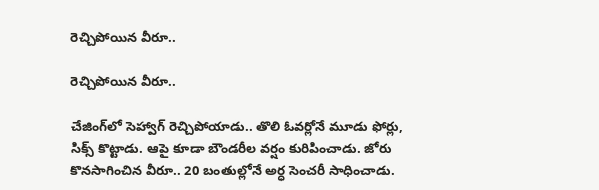రెచ్చిపోయిన వీరూ..

రెచ్చిపోయిన వీరూ..

చేజింగ్‌లో సెహ్వాగ్‌ రెచ్చిపోయాడు.. తొలి ఓవర్లోనే మూడు ఫోర్లు, సిక్స్‌ కొట్టాడు. ఆపై కూడా బౌండరీల వర్షం కురిపించాడు. జోరు కొనసాగించిన వీరూ.. 20 బంతుల్లోనే అర్ధ సెంచరీ సాధించాడు.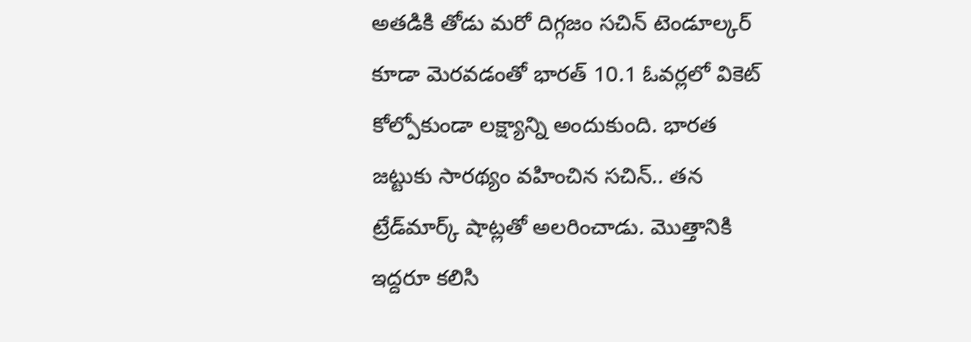అతడికి తోడు మరో దిగ్గజం సచిన్‌ టెండూల్కర్ కూడా మెరవడంతో భారత్‌ 10.1 ఓవర్లలో వికెట్‌ కోల్పోకుండా లక్ష్యాన్ని అందుకుంది. భారత జట్టుకు సారథ్యం వహించిన సచిన్.. తన ట్రేడ్‌మార్క్‌ షాట్లతో అలరించాడు. మొత్తానికి ఇద్దరూ కలిసి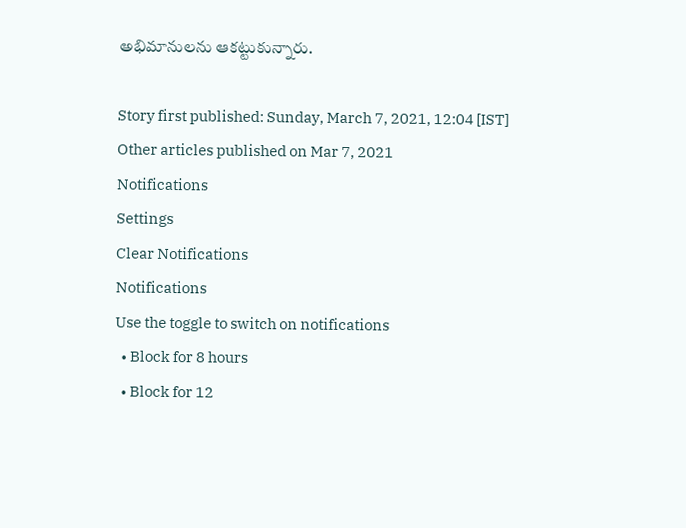అభిమానులను ఆకట్టుకున్నారు.

Story first published: Sunday, March 7, 2021, 12:04 [IST]
Other articles published on Mar 7, 2021
Notifications
Settings
Clear Notifications
Notifications
Use the toggle to switch on notifications
  • Block for 8 hours
  • Block for 12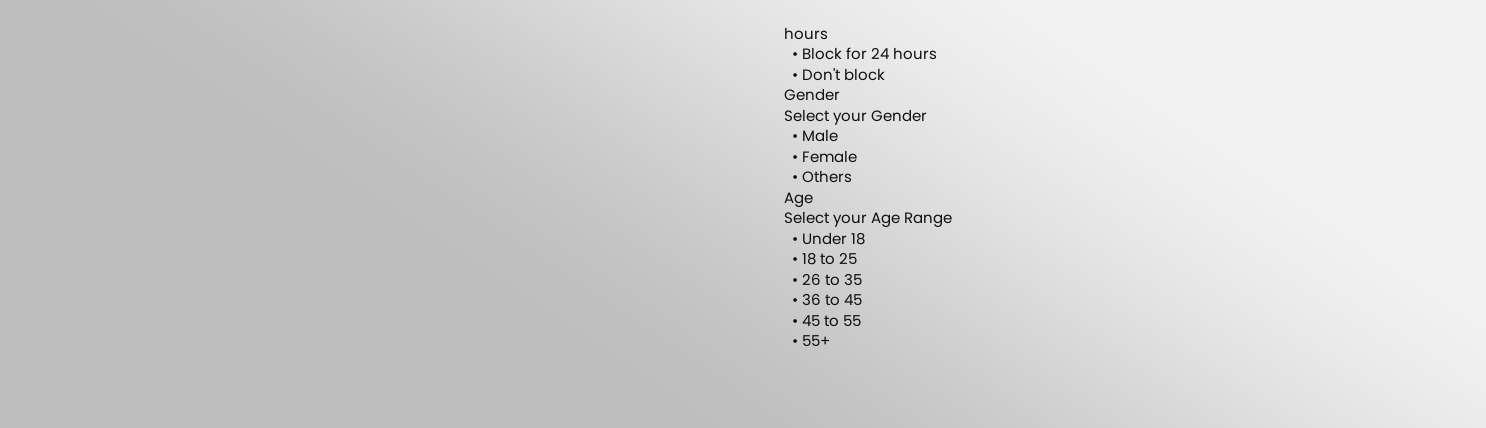hours
  • Block for 24 hours
  • Don't block
Gender
Select your Gender
  • Male
  • Female
  • Others
Age
Select your Age Range
  • Under 18
  • 18 to 25
  • 26 to 35
  • 36 to 45
  • 45 to 55
  • 55+